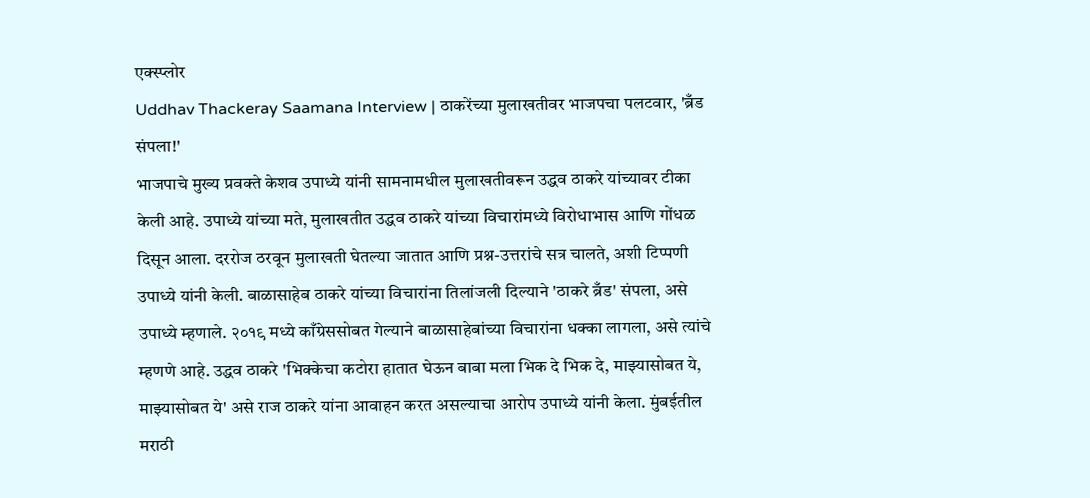एक्स्प्लोर
Uddhav Thackeray Saamana Interview | ठाकरेंच्या मुलाखतीवर भाजपचा पलटवार, 'ब्रँड संपला!'
भाजपाचे मुख्य प्रवक्ते केशव उपाध्ये यांनी सामनामधील मुलाखतीवरून उद्धव ठाकरे यांच्यावर टीका केली आहे. उपाध्ये यांच्या मते, मुलाखतीत उद्धव ठाकरे यांच्या विचारांमध्ये विरोधाभास आणि गोंधळ दिसून आला. दररोज ठरवून मुलाखती घेतल्या जातात आणि प्रश्न-उत्तरांचे सत्र चालते, अशी टिप्पणी उपाध्ये यांनी केली. बाळासाहेब ठाकरे यांच्या विचारांना तिलांजली दिल्याने 'ठाकरे ब्रँड' संपला, असे उपाध्ये म्हणाले. २०१९ मध्ये काँग्रेससोबत गेल्याने बाळासाहेबांच्या विचारांना धक्का लागला, असे त्यांचे म्हणणे आहे. उद्धव ठाकरे 'भिक्केचा कटोरा हातात घेऊन बाबा मला भिक दे भिक दे, माझ्यासोबत ये, माझ्यासोबत ये' असे राज ठाकरे यांना आवाहन करत असल्याचा आरोप उपाध्ये यांनी केला. मुंबईतील मराठी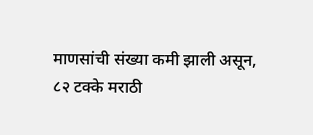माणसांची संख्या कमी झाली असून, ८२ टक्के मराठी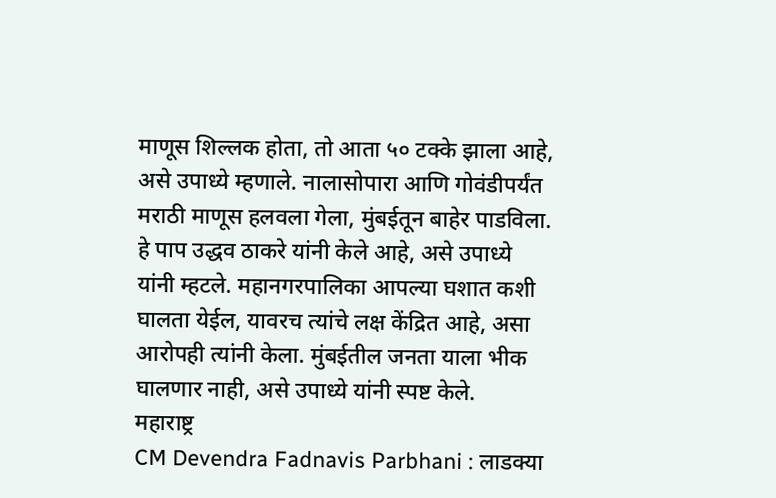माणूस शिल्लक होता, तो आता ५० टक्के झाला आहे, असे उपाध्ये म्हणाले. नालासोपारा आणि गोवंडीपर्यंत मराठी माणूस हलवला गेला, मुंबईतून बाहेर पाडविला. हे पाप उद्धव ठाकरे यांनी केले आहे, असे उपाध्ये यांनी म्हटले. महानगरपालिका आपल्या घशात कशी घालता येईल, यावरच त्यांचे लक्ष केंद्रित आहे, असा आरोपही त्यांनी केला. मुंबईतील जनता याला भीक घालणार नाही, असे उपाध्ये यांनी स्पष्ट केले.
महाराष्ट्र
CM Devendra Fadnavis Parbhani : लाडक्या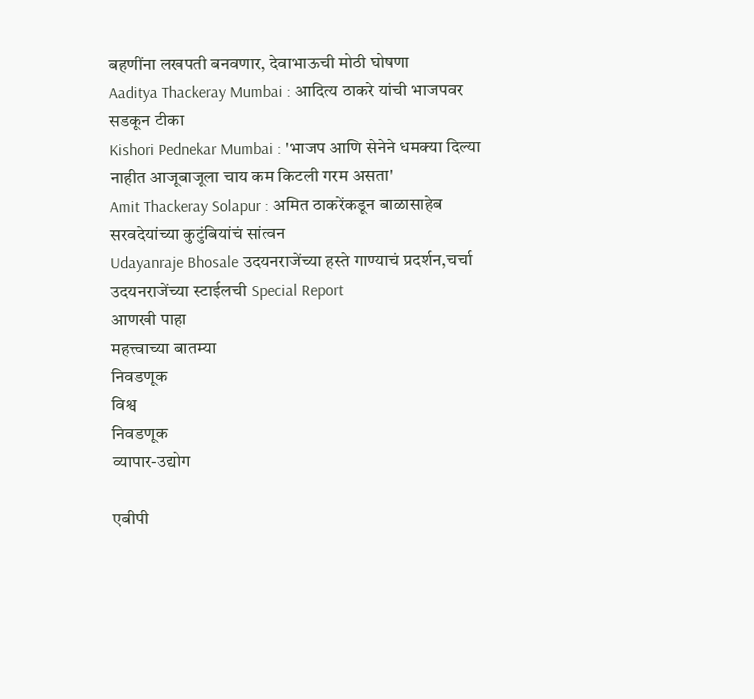बहणींना लखपती बनवणार, देवाभाऊची मोठी घोषणा
Aaditya Thackeray Mumbai : आदित्य ठाकरे यांची भाजपवर सडकून टीका
Kishori Pednekar Mumbai : 'भाजप आणि सेनेने धमक्या दिल्या नाहीत आजूबाजूला चाय कम किटली गरम असता'
Amit Thackeray Solapur : अमित ठाकरेंकडून बाळासाहेब सरवदेयांच्या कुटुंबियांचं सांत्वन
Udayanraje Bhosale उदयनराजेंच्या हस्ते गाण्याचं प्रदर्शन,चर्चा उदयनराजेंच्या स्टाईलची Special Report
आणखी पाहा
महत्त्वाच्या बातम्या
निवडणूक
विश्व
निवडणूक
व्यापार-उद्योग

एबीपी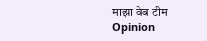माझा वेब टीम
Opinion